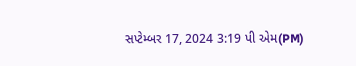સપ્ટેમ્બર 17, 2024 3:19 પી એમ(PM)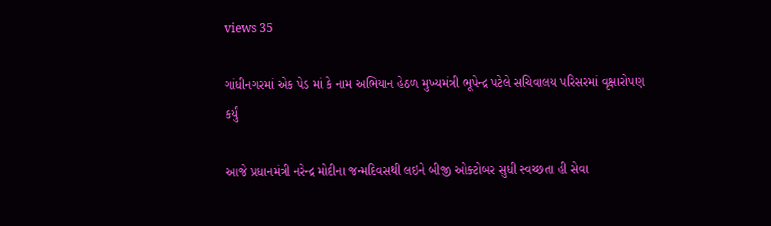views 35

ગાંધીનગરમાં એક પેડ માં કે નામ અભિયાન હેઠળ મુખ્યમંત્રી ભૂપેન્દ્ર પટેલે સચિવાલય પરિસરમાં વૃક્ષારોપણ કર્યું

આજે પ્રધાનમંત્રી નરેન્દ્ર મોદીના જન્મદિવસથી લઇને બીજી ઓક્ટોબર સુધી સ્વચ્છતા હી સેવા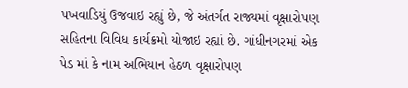પખવાડિયું ઉજવાઇ રહ્યું છે, જે અંતર્ગત રાજ્યમાં વૃક્ષારોપણ સહિતના વિવિધ કાર્યક્રમો યોજાઇ રહ્યાં છે. ગાંધીનગરમાં એક પેડ માં કે નામ અભિયાન હેઠળ વૃક્ષારોપણ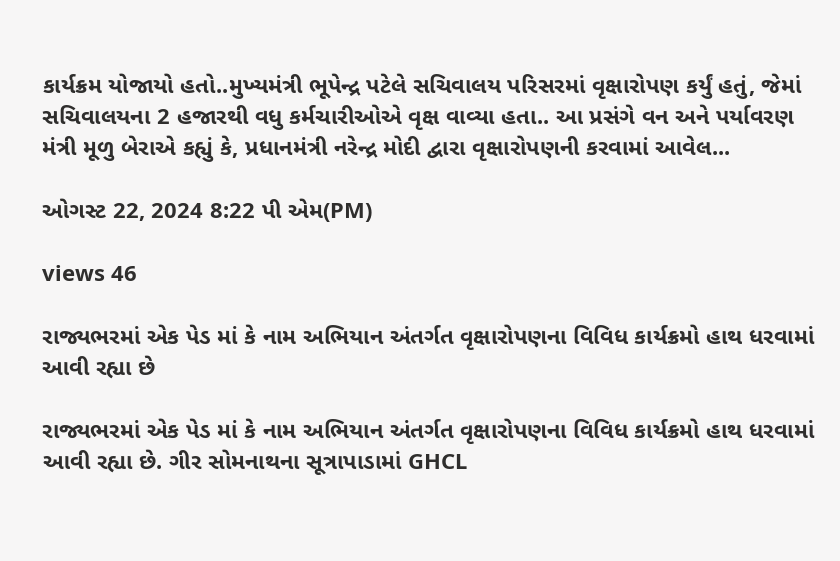કાર્યક્રમ યોજાયો હતો..મુખ્યમંત્રી ભૂપેન્દ્ર પટેલે સચિવાલય પરિસરમાં વૃક્ષારોપણ કર્યું હતું, જેમાં સચિવાલયના 2 હજારથી વધુ કર્મચારીઓએ વૃક્ષ વાવ્યા હતા.. આ પ્રસંગે વન અને પર્યાવરણ મંત્રી મૂળુ બેરાએ કહ્યું કે, પ્રધાનમંત્રી નરેન્દ્ર મોદી દ્વારા વૃક્ષારોપણની કરવામાં આવેલ...

ઓગસ્ટ 22, 2024 8:22 પી એમ(PM)

views 46

રાજ્યભરમાં એક પેડ માં કે નામ અભિયાન અંતર્ગત વૃક્ષારોપણના વિવિધ કાર્યક્રમો હાથ ધરવામાં આવી રહ્યા છે

રાજ્યભરમાં એક પેડ માં કે નામ અભિયાન અંતર્ગત વૃક્ષારોપણના વિવિધ કાર્યક્રમો હાથ ધરવામાં આવી રહ્યા છે. ગીર સોમનાથના સૂત્રાપાડામાં GHCL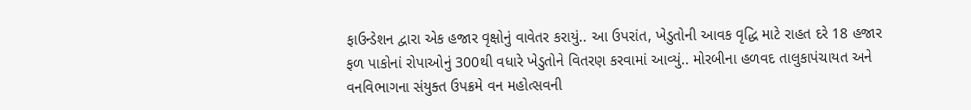ફાઉન્ડેશન દ્વારા એક હજાર વૃક્ષોનું વાવેતર કરાયું.. આ ઉપરાંત, ખેડુતોની આવક વૃદ્ધિ માટે રાહત દરે 18 હજાર ફળ પાકોનાં રોપાઓનું 300થી વધારે ખેડુતોને વિતરણ કરવામાં આવ્યું.. મોરબીના હળવદ તાલુકાપંચાયત અને વનવિભાગના સંયુક્ત ઉપક્રમે વન મહોત્સવની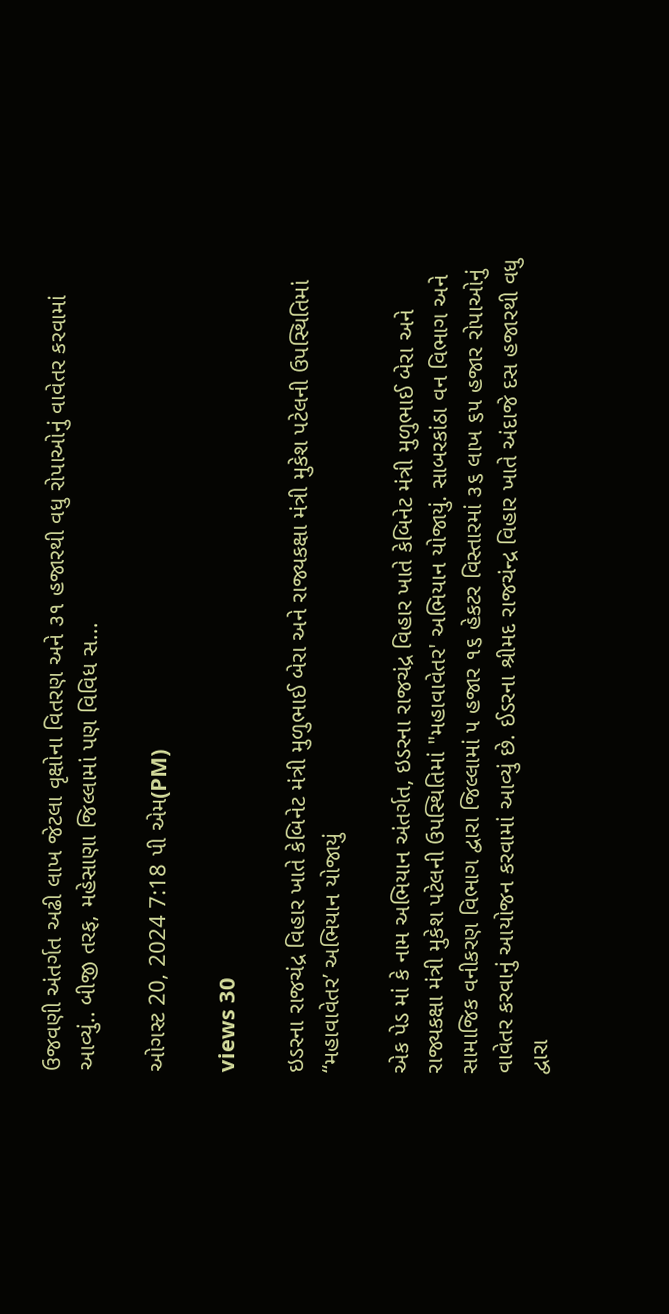ઉજવણી અંતર્ગત અઢી લાખ જેટલા વૃક્ષોના વિતરણ અને ૩૧ હજારથી વધુ રોપાઓનું વાવેતર કરવામાં આવ્યું.. બીજી તરફ, મહેસાણા જિલ્લામાં પણ વિવિધ સ...

ઓગસ્ટ 20, 2024 7:18 પી એમ(PM)

views 30

ઇડરના રાજચંદ્ર વિહાર ખાતે કેબિનેટ મંત્રી મુળુભાઈ બેરા અને રાજ્યકક્ષા મંત્રી મુકેશ પટેલની ઉપસ્થિતિમાં “મહાવાવેતર’ અભિયાન યોજાયું

એક પેડ માં કે નામ અભિયાન અંતર્ગત, ઇડરના રાજચંદ્ર વિહાર ખાતે કેબિનેટ મંત્રી મુળુભાઈ બેરા અને રાજ્યકક્ષા મંત્રી મુકેશ પટેલની ઉપસ્થિતિમાં "મહાવાવેતર' અભિયાન યોજાયું. સાબરકાંઠા વન વિભાગ અને સામાજિક વનીકરણ વિભાગ દ્વારા જિલ્લામાં ૫ હજાર ૧૬ હેકટર વિસ્તારમાં ૩૬ લાખ ૬૫ હજાર રોપાઓનું વાવેતર કરવાનું આયોજન કરવામાં આવ્યું છે. ઈડરના શ્રીમદ રાજચંન્દ્ર વિહાર ખાતે અંદાજે દસ હજારથી વધુ દ્વારા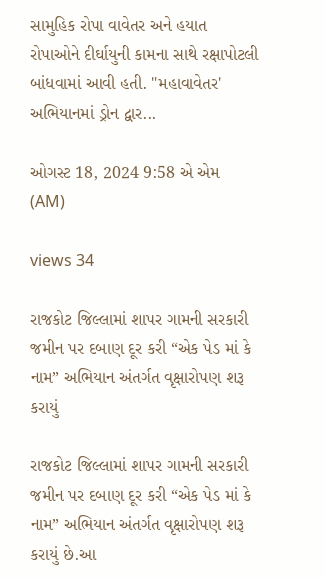સામુહિક રોપા વાવેતર અને હયાત રોપાઓને દીર્ઘાયુની કામના સાથે રક્ષાપોટલી બાંધવામાં આવી હતી. "મહાવાવેતર' અભિયાનમાં ડ્રોન દ્વાર...

ઓગસ્ટ 18, 2024 9:58 એ એમ (AM)

views 34

રાજકોટ જિલ્લામાં શાપર ગામની સરકારી જમીન પર દબાણ દૂર કરી “એક પેડ માં કે નામ” અભિયાન અંતર્ગત વૃક્ષારોપણ શરૂ કરાયું

રાજકોટ જિલ્લામાં શાપર ગામની સરકારી જમીન પર દબાણ દૂર કરી “એક પેડ માં કે નામ” અભિયાન અંતર્ગત વૃક્ષારોપણ શરૂ કરાયું છે.આ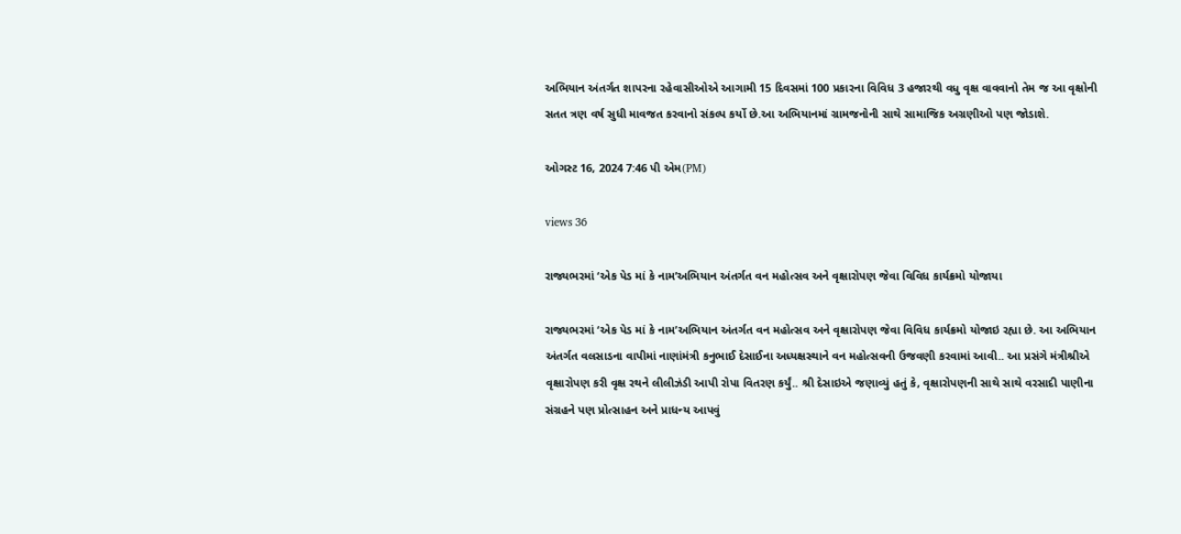અભિયાન અંતર્ગત શાપરના રહેવાસીઓએ આગામી 15 દિવસમાં 100 પ્રકારના વિવિધ 3 હજારથી વધુ વૃક્ષ વાવવાનો તેમ જ આ વૃક્ષોની સતત ત્રણ વર્ષ સુધી માવજત કરવાનો સંકલ્પ કર્યો છે.આ અભિયાનમાં ગ્રામજનોની સાથે સામાજિક અગ્રણીઓ પણ જોડાશે.

ઓગસ્ટ 16, 2024 7:46 પી એમ(PM)

views 36

રાજ્યભરમાં ‘એક પેડ માં કે નામ’અભિયાન અંતર્ગત વન મહોત્સવ અને વૃક્ષારોપણ જેવા વિવિધ કાર્યક્રમો યોજાયા

રાજ્યભરમાં ‘એક પેડ માં કે નામ’અભિયાન અંતર્ગત વન મહોત્સવ અને વૃક્ષારોપણ જેવા વિવિધ કાર્યક્રમો યોજાઇ રહ્યા છે. આ અભિયાન અંતર્ગત વલસાડના વાપીમાં નાણાંમંત્રી કનુભાઈ દેસાઈના અધ્યક્ષસ્થાને વન મહોત્સવની ઉજવણી કરવામાં આવી.. આ પ્રસંગે મંત્રીશ્રીએ વૃક્ષારોપણ કરી વૃક્ષ રથને લીલીઝંડી આપી રોપા વિતરણ કર્યું.. શ્રી દેસાઇએ જણાવ્યું હતું કે, વૃક્ષારોપણની સાથે સાથે વરસાદી પાણીના સંગ્રહને પણ પ્રોત્સાહન અને પ્રાધન્ય આપવું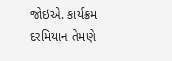જોઇએ. કાર્યક્રમ દરમિયાન તેમણે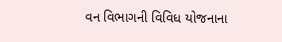વન વિભાગની વિવિધ યોજનાના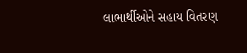લાભાર્થીઓને સહાય વિતરણ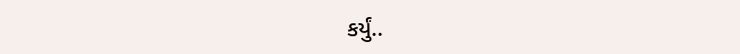કર્યું..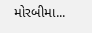મોરબીમા...